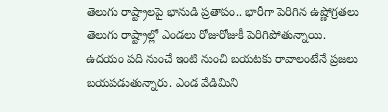తెలుగు రాష్ట్రాలపై భానుడి ప్రతాపం.. భారీగా పెరిగిన ఉష్ణోగ్రతలు
తెలుగు రాష్ట్రాల్లో ఎండలు రోజురోజుకీ పెరిగిపోతున్నాయి. ఉదయం పది నుంచే ఇంటి నుంచి బయటకు రావాలంటేనే ప్రజలు బయపడుతున్నారు. ఎండ వేడిమిని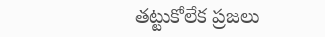తట్టుకోలేక ప్రజలు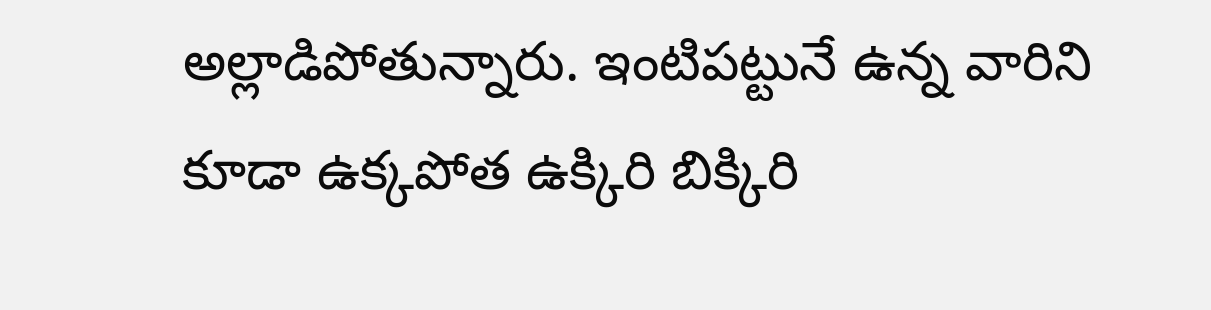అల్లాడిపోతున్నారు. ఇంటిపట్టునే ఉన్న వారిని కూడా ఉక్కపోత ఉక్కిరి బిక్కిరి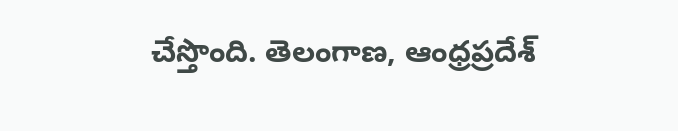చేస్తొంది. తెలంగాణ, ఆంధ్రప్రదేశ్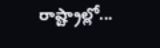రాష్ట్రాల్లో...